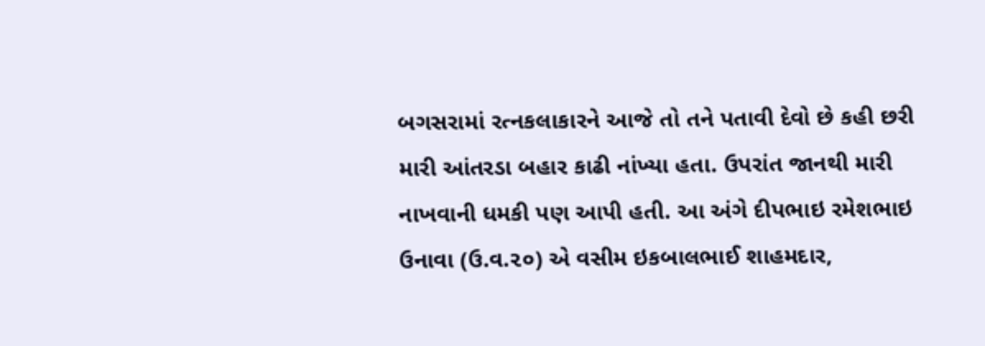બગસરામાં રત્નકલાકારને આજે તો તને પતાવી દેવો છે કહી છરી મારી આંતરડા બહાર કાઢી નાંખ્યા હતા. ઉપરાંત જાનથી મારી નાખવાની ધમકી પણ આપી હતી. આ અંગે દીપભાઇ રમેશભાઇ ઉનાવા (ઉ.વ.૨૦) એ વસીમ ઇકબાલભાઈ શાહમદાર,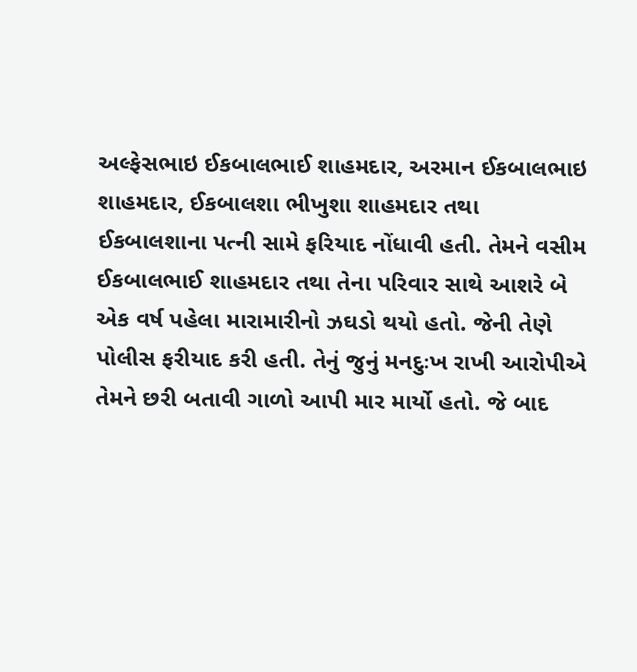અલ્ફેસભાઇ ઈકબાલભાઈ શાહમદાર, અરમાન ઈકબાલભાઇ શાહમદાર, ઈકબાલશા ભીખુશા શાહમદાર તથા ઈકબાલશાના પત્ની સામે ફરિયાદ નોંધાવી હતી. તેમને વસીમ ઈકબાલભાઈ શાહમદાર તથા તેના પરિવાર સાથે આશરે બે એક વર્ષ પહેલા મારામારીનો ઝઘડો થયો હતો. જેની તેણે પોલીસ ફરીયાદ કરી હતી. તેનું જુનું મનદુઃખ રાખી આરોપીએ તેમને છરી બતાવી ગાળો આપી માર માર્યો હતો. જે બાદ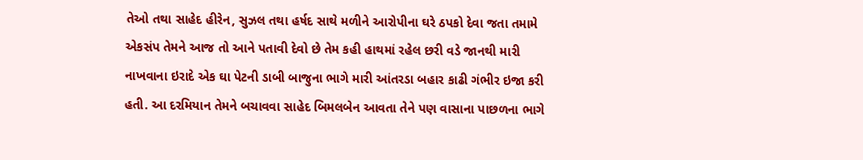તેઓ તથા સાહેદ હીરેન, સુઝલ તથા હર્ષદ સાથે મળીને આરોપીના ઘરે ઠપકો દેવા જતા તમામે એકસંપ તેમને આજ તો આને પતાવી દેવો છે તેમ કહી હાથમાં રહેલ છરી વડે જાનથી મારી નાખવાના ઇરાદે એક ઘા પેટની ડાબી બાજુના ભાગે મારી આંતરડા બહાર કાઢી ગંભીર ઇજા કરી હતી. આ દરમિયાન તેમને બચાવવા સાહેદ બિમલબેન આવતા તેને પણ વાસાના પાછળના ભાગે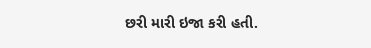છરી મારી ઇજા કરી હતી.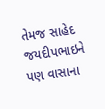તેમજ સાહેદ જયદીપભાઇને પણ વાસાના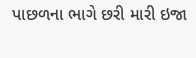પાછળના ભાગે છરી મારી ઇજા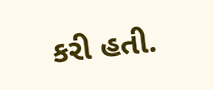કરી હતી.